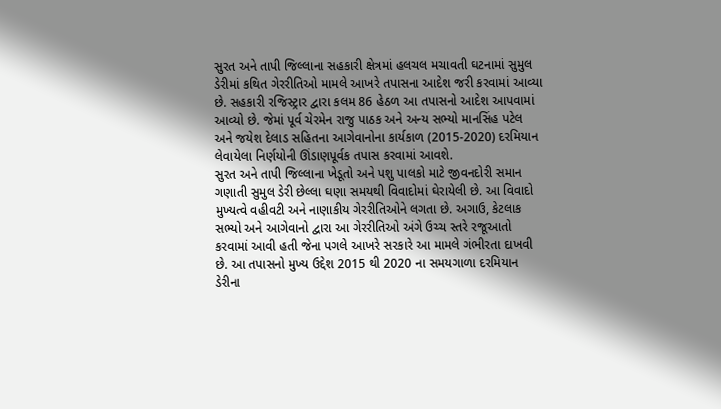સુરત અને તાપી જિલ્લાના સહકારી ક્ષેત્રમાં હલચલ મચાવતી ઘટનામાં સુમુલ ડેરીમાં કથિત ગેરરીતિઓ મામલે આખરે તપાસના આદેશ જરી કરવામાં આવ્યા છે. સહકારી રજિસ્ટ્રાર દ્વારા કલમ 86 હેઠળ આ તપાસનો આદેશ આપવામાં આવ્યો છે. જેમાં પૂર્વ ચેરમેન રાજુ પાઠક અને અન્ય સભ્યો માનસિંહ પટેલ અને જયેશ દેલાડ સહિતના આગેવાનોના કાર્યકાળ (2015-2020) દરમિયાન લેવાયેલા નિર્ણયોની ઊંડાણપૂર્વક તપાસ કરવામાં આવશે.
સુરત અને તાપી જિલ્લાના ખેડૂતો અને પશુ પાલકો માટે જીવનદોરી સમાન ગણાતી સુમુલ ડેરી છેલ્લા ઘણા સમયથી વિવાદોમાં ઘેરાયેલી છે. આ વિવાદો મુખ્યત્વે વહીવટી અને નાણાકીય ગેરરીતિઓને લગતા છે. અગાઉ, કેટલાક સભ્યો અને આગેવાનો દ્વારા આ ગેરરીતિઓ અંગે ઉચ્ચ સ્તરે રજૂઆતો કરવામાં આવી હતી જેના પગલે આખરે સરકારે આ મામલે ગંભીરતા દાખવી છે. આ તપાસનો મુખ્ય ઉદ્દેશ 2015 થી 2020 ના સમયગાળા દરમિયાન ડેરીના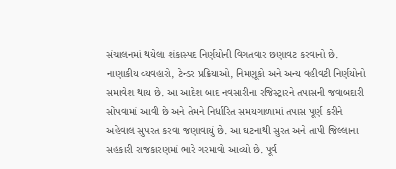સંચાલનમાં થયેલા શંકાસ્પદ નિર્ણયોની વિગતવાર છણાવટ કરવાનો છે. નાણાકીય વ્યવહારો, ટેન્ડર પ્રક્રિયાઓ, નિમણૂકો અને અન્ય વહીવટી નિર્ણયોનો સમાવેશ થાય છે. આ આદેશ બાદ નવસારીના રજિસ્ટ્રારને તપાસની જવાબદારી સોંપવામાં આવી છે અને તેમને નિર્ધારિત સમયગાળામાં તપાસ પૂર્ણ કરીને અહેવાલ સુપરત કરવા જણાવાયું છે. આ ઘટનાથી સુરત અને તાપી જિલ્લાના સહકારી રાજકારણમાં ભારે ગરમાવો આવ્યો છે. પૂર્વ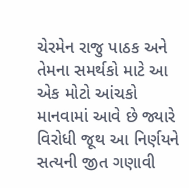ચેરમેન રાજુ પાઠક અને તેમના સમર્થકો માટે આ એક મોટો આંચકો માનવામાં આવે છે જ્યારે વિરોધી જૂથ આ નિર્ણયને સત્યની જીત ગણાવી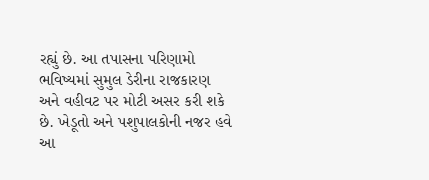રહ્યું છે. આ તપાસના પરિણામો ભવિષ્યમાં સુમુલ ડેરીના રાજકારણ અને વહીવટ પર મોટી અસર કરી શકે છે. ખેડૂતો અને પશુપાલકોની નજર હવે આ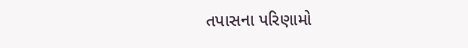તપાસના પરિણામો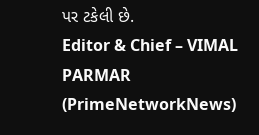પર ટકેલી છે.
Editor & Chief – VIMAL PARMAR (PrimeNetworkNews)